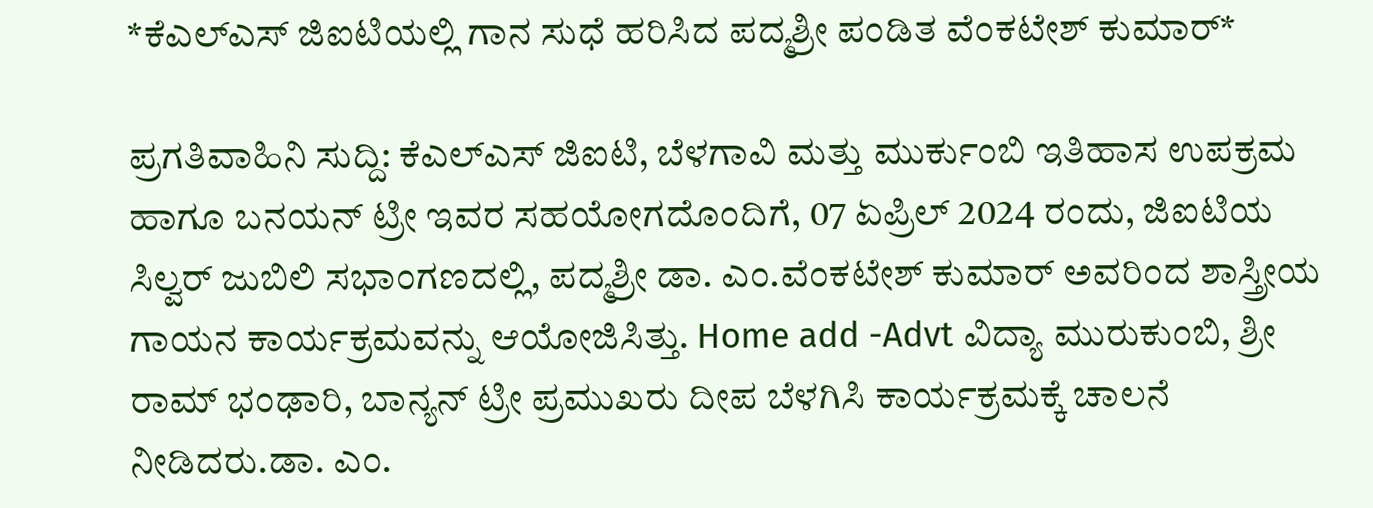*ಕೆಎಲ್‌ಎಸ್ ಜಿಐಟಿಯಲ್ಲಿ ಗಾನ ಸುಧೆ ಹರಿಸಿದ ಪದ್ಮಶ್ರೀ ಪಂಡಿತ ವೆಂಕಟೇಶ್ ಕುಮಾರ್*

ಪ್ರಗತಿವಾಹಿನಿ ಸುದ್ದಿ: ಕೆಎಲ್‌ಎಸ್ ಜಿಐಟಿ, ಬೆಳಗಾವಿ ಮತ್ತು ಮುರ್ಕುಂಬಿ ಇತಿಹಾಸ ಉಪಕ್ರಮ ಹಾಗೂ ಬನಯನ್ ಟ್ರೀ ಇವರ ಸಹಯೋಗದೊಂದಿಗೆ, 07 ಏಪ್ರಿಲ್ 2024 ರಂದು, ಜಿಐಟಿಯ ಸಿಲ್ವರ್ ಜುಬಿಲಿ ಸಭಾಂಗಣದಲ್ಲಿ, ಪದ್ಮಶ್ರೀ ಡಾ. ಎಂ.ವೆಂಕಟೇಶ್ ಕುಮಾರ್ ಅವರಿಂದ ಶಾಸ್ತ್ರೀಯ ಗಾಯನ ಕಾರ್ಯಕ್ರಮವನ್ನು ಆಯೋಜಿಸಿತ್ತು. Home add -Advt ವಿದ್ಯಾ ಮುರುಕುಂಬಿ, ಶ್ರೀ ರಾಮ್ ಭಂಢಾರಿ, ಬಾನ್ಯನ್ ಟ್ರೀ ಪ್ರಮುಖರು ದೀಪ ಬೆಳಗಿಸಿ ಕಾರ್ಯಕ್ರಮಕ್ಕೆ ಚಾಲನೆ ನೀಡಿದರು.ಡಾ. ಎಂ.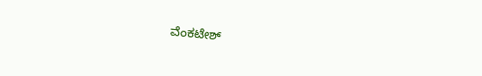ವೆಂಕಟೇಶ್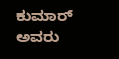ಕುಮಾರ್ ಅವರು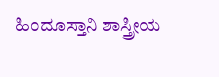ಹಿಂದೂಸ್ತಾನಿ ಶಾಸ್ತ್ರೀಯ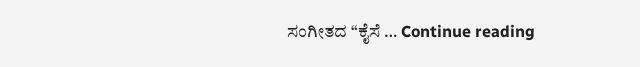ಸಂಗೀತದ “ಕೈಸೆ … Continue reading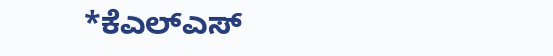*ಕೆಎಲ್‌ಎಸ್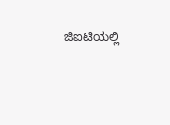ಜಿಐಟಿಯಲ್ಲಿ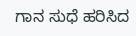ಗಾನ ಸುಧೆ ಹರಿಸಿದ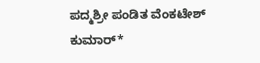ಪದ್ಮಶ್ರೀ ಪಂಡಿತ ವೆಂಕಟೇಶ್ ಕುಮಾರ್*